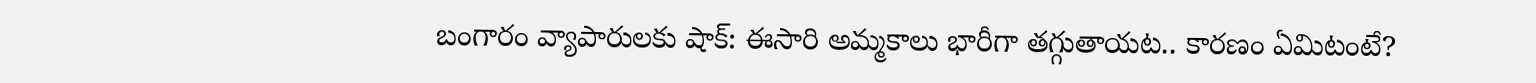బంగారం వ్యాపారులకు షాక్: ఈసారి అమ్మకాలు భారీగా తగ్గుతాయట.. కారణం ఏమిటంటే?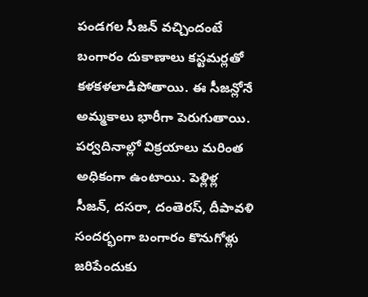పండగల సీజన్ వచ్చిందంటే బంగారం దుకాణాలు కస్టమర్లతో కళకళలాడిపోతాయి. ఈ సీజన్లోనే అమ్మకాలు భారీగా పెరుగుతాయి. పర్వదినాల్లో విక్రయాలు మరింత అధికంగా ఉంటాయి. పెళ్లిళ్ల సీజన్, దసరా, దంతెరస్, దీపావళి సందర్భంగా బంగారం కొనుగోళ్లు జరిపేందుకు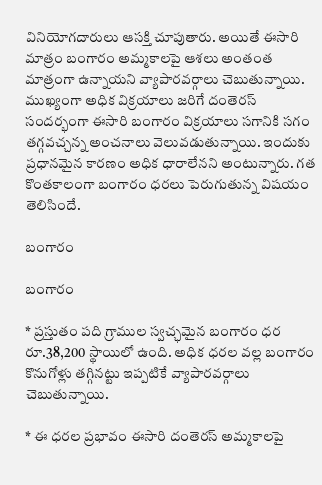వినియోగదారులు ఆసక్తి చూపుతారు. అయితే ఈసారి మాత్రం బంగారం అమ్మకాలపై ఆశలు అంతంత మాత్రంగా ఉన్నాయని వ్యాపారవర్గాలు చెబుతున్నాయి. ముఖ్యంగా అధిక విక్రయాలు జరిగే దంతెరస్ సందర్భంగా ఈసారి బంగారం విక్రయాలు సగానికి సగం తగ్గవచ్చన్న అంచనాలు వెలువడుతున్నాయి. ఇందుకు ప్రధానమైన కారణం అధిక ధారాలేనని అంటున్నారు. గత కొంతకాలంగా బంగారం ధరలు పెరుగుతున్న విషయం తెలిసిందే.

బంగారం

బంగారం

* ప్రస్తుతం పది గ్రాముల స్వచ్ఛమైన బంగారం ధర రూ.38,200 స్థాయిలో ఉంది. అధిక ధరల వల్ల బంగారం కొనుగోళ్లు తగ్గినట్టు ఇప్పటికే వ్యాపారవర్గాలు చెబుతున్నాయి.

* ఈ ధరల ప్రభావం ఈసారి దంతెరస్ అమ్మకాలపై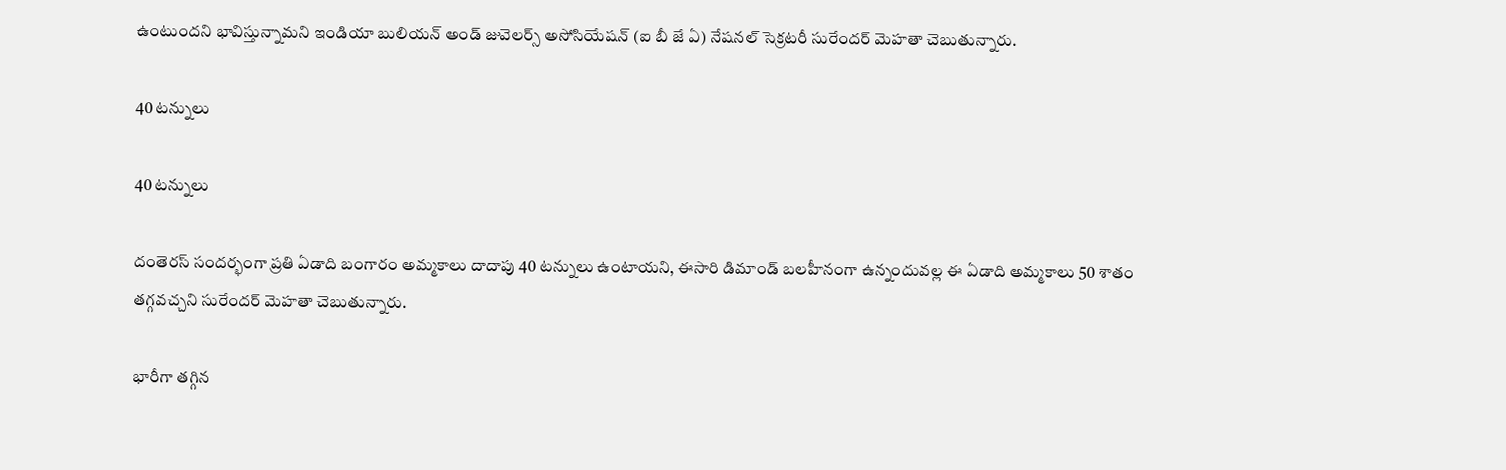ఉంటుందని భావిస్తున్నామని ఇండియా బులియన్ అండ్ జువెలర్స్ అసోసియేషన్ (ఐ బీ జే ఏ) నేషనల్ సెక్రటరీ సురేందర్ మెహతా చెబుతున్నారు.

40 టన్నులు

40 టన్నులు

దంతెరస్ సందర్భంగా ప్రతి ఏడాది బంగారం అమ్మకాలు దాదాపు 40 టన్నులు ఉంటాయని, ఈసారి డిమాండ్ బలహీనంగా ఉన్నందువల్ల ఈ ఏడాది అమ్మకాలు 50 శాతం తగ్గవచ్చని సురేందర్ మెహతా చెబుతున్నారు.

భారీగా తగ్గిన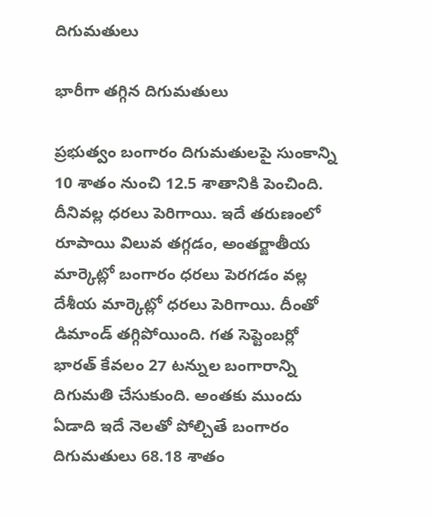దిగుమతులు

భారీగా తగ్గిన దిగుమతులు

ప్రభుత్వం బంగారం దిగుమతులపై సుంకాన్ని 10 శాతం నుంచి 12.5 శాతానికి పెంచింది. దీనివల్ల ధరలు పెరిగాయి. ఇదే తరుణంలో రూపాయి విలువ తగ్గడం, అంతర్జాతీయ మార్కెట్లో బంగారం ధరలు పెరగడం వల్ల దేశీయ మార్కెట్లో ధరలు పెరిగాయి. దీంతో డిమాండ్ తగ్గిపోయింది. గత సెప్టెంబర్లో భారత్ కేవలం 27 టన్నుల బంగారాన్ని దిగుమతి చేసుకుంది. అంతకు ముందు ఏడాది ఇదే నెలతో పోల్చితే బంగారం దిగుమతులు 68.18 శాతం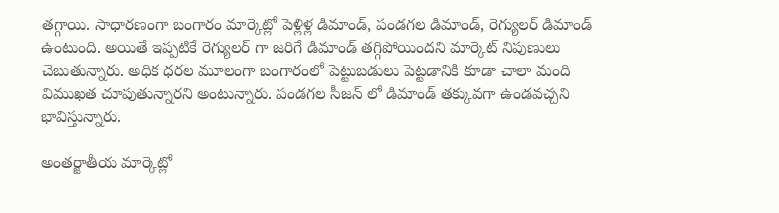తగ్గాయి. సాధారణంగా బంగారం మార్కెట్లో పెళ్లిళ్ల డిమాండ్, పండగల డిమాండ్, రెగ్యులర్ డిమాండ్ ఉంటుంది. అయితే ఇప్పటికే రెగ్యులర్ గా జరిగే డిమాండ్ తగ్గిపోయిందని మార్కెట్ నిపుణులు చెబుతున్నారు. అధిక ధరల మూలంగా బంగారంలో పెట్టుబడులు పెట్టడానికి కూడా చాలా మంది విముఖత చూపుతున్నారని అంటున్నారు. పండగల సీజన్ లో డిమాండ్ తక్కువగా ఉండవచ్చని భావిస్తున్నారు.

అంతర్జాతీయ మార్కెట్లో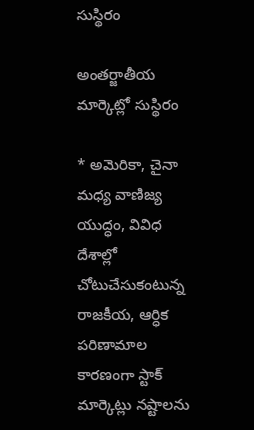సుస్థిరం

అంతర్జాతీయ మార్కెట్లో సుస్థిరం

* అమెరికా, చైనా మధ్య వాణిజ్య యుద్ధం, వివిధ దేశాల్లో చోటుచేసుకంటున్న రాజకీయ, ఆర్ధిక పరిణామాల కారణంగా స్టాక్ మార్కెట్లు నష్టాలను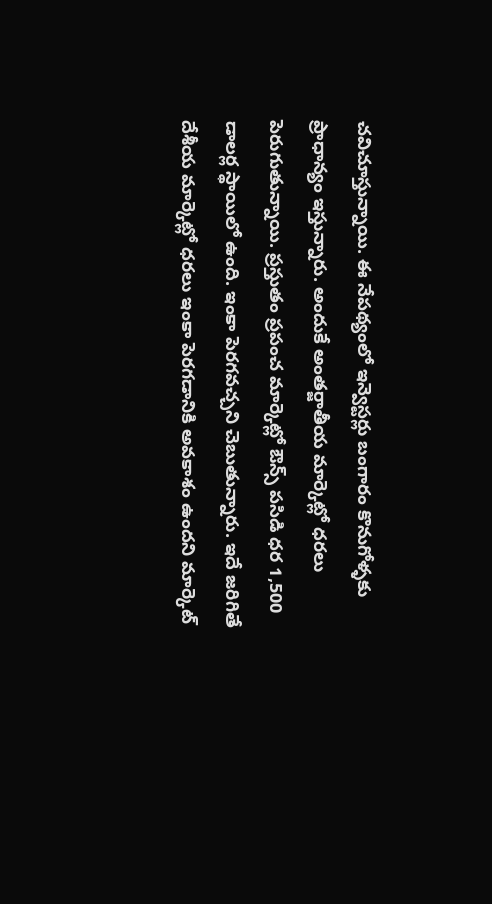చవిచూస్తున్నాయి. ఈ నేపథ్యంలో ఇన్వెస్టర్లు బంగారం కొనుగోళ్ళకు ప్రాధాన్యం ఇస్తున్నారు. అందుకే అంతర్జాతీయ మార్కెట్లో ధరలు పెరుగుతున్నాయి. ప్రస్తుతం ప్రపంచ మార్కెట్లో ఔన్స్ పసిడి ధర 1,500 డాలర్ల స్థాయిలో ఉంది. ఇంకా పెరగవచ్చని చెబుతున్నారు. ఇదే జరిగితే దేశీయ మార్కెట్లో ధరలు ఇంకా పెరగడానికి అవకాశం ఉందని మార్కెట్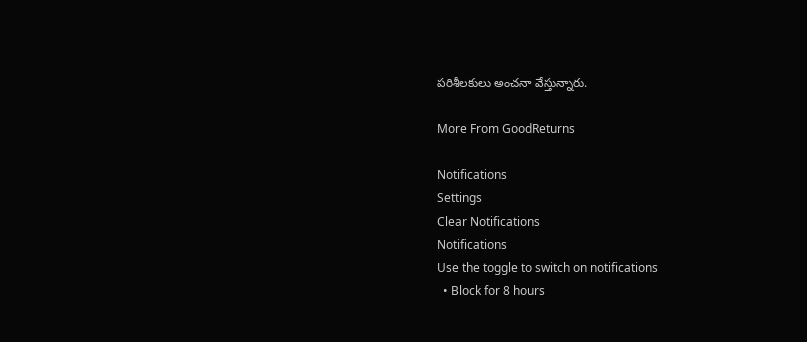పరిశీలకులు అంచనా వేస్తున్నారు.

More From GoodReturns

Notifications
Settings
Clear Notifications
Notifications
Use the toggle to switch on notifications
  • Block for 8 hours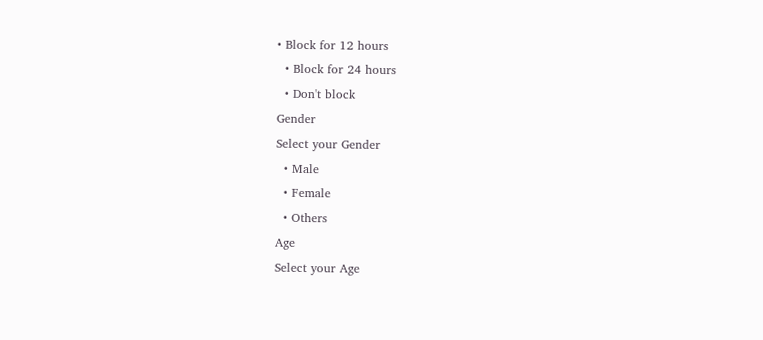• Block for 12 hours
  • Block for 24 hours
  • Don't block
Gender
Select your Gender
  • Male
  • Female
  • Others
Age
Select your Age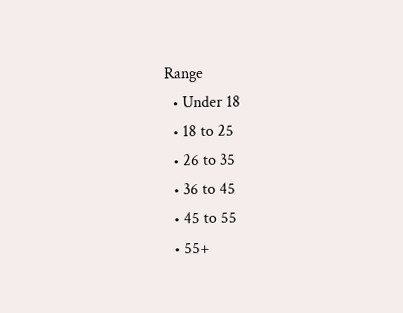Range
  • Under 18
  • 18 to 25
  • 26 to 35
  • 36 to 45
  • 45 to 55
  • 55+